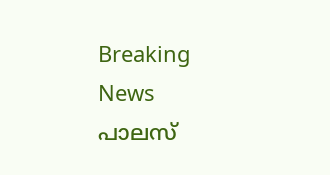Breaking News
പാലസ്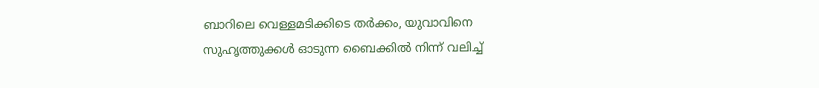ബാറിലെ വെള്ളമടിക്കിടെ തർക്കം, യുവാവിനെ സുഹൃത്തുക്കൾ ഓടുന്ന ബൈക്കിൽ നിന്ന് വലിച്ച്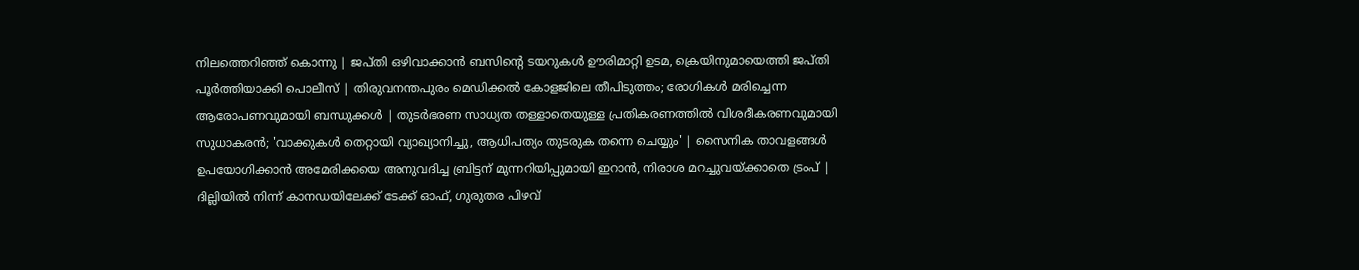നിലത്തെറിഞ്ഞ് കൊന്നു | ജപ്തി ഒഴിവാക്കാൻ ബസിന്റെ ടയറുകൾ ഊരിമാറ്റി ഉടമ, ക്രെയിനുമായെത്തി ജപ്തി പൂർത്തിയാക്കി പൊലീസ് | തിരുവനന്തപുരം മെഡിക്കൽ കോളജിലെ തീപിടുത്തം; രോഗികൾ മരിച്ചെന്ന ആരോപണവുമായി ബന്ധുക്കൾ | തുടര്‍ഭരണ സാധ്യത തള്ളാതെയുള്ള പ്രതികരണത്തിൽ വിശദീകരണവുമായി സുധാകരൻ; 'വാക്കുകൾ തെറ്റായി വ്യാഖ്യാനിച്ചു, ആധിപത്യം തുടരുക തന്നെ ചെയ്യും' | സൈനിക താവളങ്ങൾ ഉപയോഗിക്കാൻ അമേരിക്കയെ അനുവദിച്ച ബ്രിട്ടന് മുന്നറിയിപ്പുമായി ഇറാൻ, നിരാശ മറച്ചുവയ്ക്കാതെ ട്രംപ് | ദില്ലിയിൽ നിന്ന് കാനഡയിലേക്ക് ടേക്ക് ഓഫ്, ഗുരുതര പിഴവ്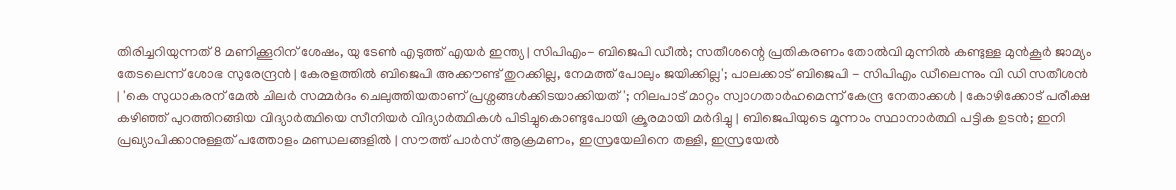തിരിച്ചറിയുന്നത് 8 മണിക്കൂറിന് ശേഷം, യു ടേൺ എടുത്ത് എയർ ഇന്ത്യ | സിപിഎം- ബിജെപി ഡീൽ; സതീശന്റെ പ്രതികരണം തോൽവി മുന്നിൽ കണ്ടുള്ള മുൻ‌കൂർ ജാമ്യം തേടലെന്ന് ശോഭ സുരേന്ദ്രൻ | കേരളത്തിൽ ബിജെപി അക്കൗണ്ട് തുറക്കില്ല, നേമത്ത് പോലും ജയിക്കില്ല'; പാലക്കാട് ബിജെപി - സിപിഎം ഡീലെന്നും വി ഡി സതീശൻ | 'കെ സുധാകരന് മേൽ ചിലര്‍ സമ്മര്‍ദം ചെലുത്തിയതാണ് പ്രശ്നങ്ങള്‍ക്കിടയാക്കിയത്'; നിലപാട് മാറ്റം സ്വാഗതാര്‍ഹമെന്ന് കേന്ദ്ര നേതാക്കള്‍ | കോഴിക്കോട് പരീക്ഷ കഴിഞ്ഞ് പുറത്തിറങ്ങിയ വിദ്യാര്‍ത്ഥിയെ സീനിയര്‍ വിദ്യാര്‍ത്ഥികള്‍ പിടിച്ചുകൊണ്ടുപോയി ക്രൂരമായി മര്‍ദിച്ചു | ബിജെപിയുടെ മൂന്നാം സ്ഥാനാർത്ഥി പട്ടിക ഉടൻ; ഇനി പ്രഖ്യാപിക്കാനുള്ളത് പത്തോളം മണ്ഡലങ്ങളിൽ | സൗത്ത് പാർസ് ആക്രമണം, ഇസ്രയേലിനെ തള്ളി, ഇസ്രയേൽ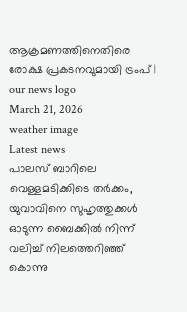ആക്രമണത്തിനെതിരെ രോക്ഷ പ്രകടനവുമായി ട്രംപ് |
our news logo
March 21, 2026
weather image
Latest news
പാലസ് ബാറിലെ വെള്ളമടിക്കിടെ തർക്കം, യുവാവിനെ സുഹൃത്തുക്കൾ ഓടുന്ന ബൈക്കിൽ നിന്ന് വലിച്ച് നിലത്തെറിഞ്ഞ് കൊന്നു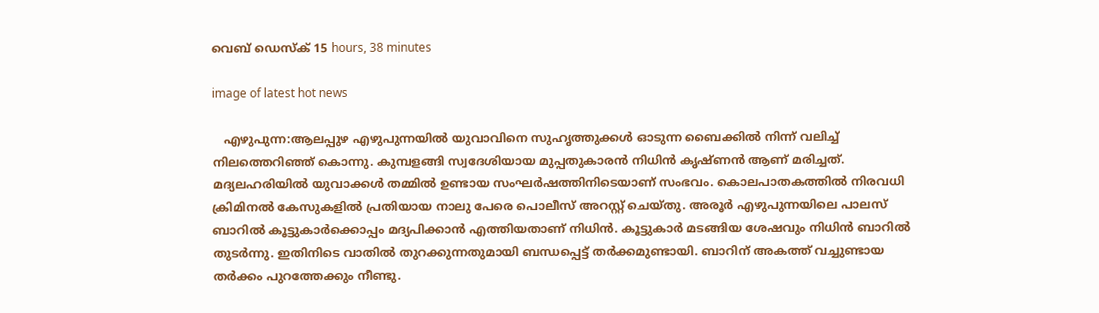വെബ് ഡെസ്ക് 15 hours, 38 minutes

image of latest hot news

   എഴുപുന്ന:ആലപ്പുഴ എഴുപുന്നയിൽ യുവാവിനെ സുഹൃത്തുക്കൾ ഓടുന്ന ബൈക്കിൽ നിന്ന് വലിച്ച് നിലത്തെറിഞ്ഞ് കൊന്നു. കുമ്പളങ്ങി സ്വദേശിയായ മുപ്പതുകാരൻ നിധിൻ കൃഷ്ണൻ ആണ് മരിച്ചത്. മദ്യലഹരിയിൽ യുവാക്കൾ തമ്മിൽ ഉണ്ടായ സംഘർഷത്തിനിടെയാണ് സംഭവം. കൊലപാതകത്തിൽ നിരവധി ക്രിമിനൽ കേസുകളിൽ പ്രതിയായ നാലു പേരെ പൊലീസ് അറസ്റ്റ് ചെയ്തു. അരൂർ എഴുപുന്നയിലെ പാലസ് ബാറിൽ കൂട്ടുകാർക്കൊപ്പം മദ്യപിക്കാൻ എത്തിയതാണ് നിധിൻ. കൂട്ടുകാർ മടങ്ങിയ ശേഷവും നിധിൻ ബാറിൽ തുടർന്നു. ഇതിനിടെ വാതിൽ തുറക്കുന്നതുമായി ബന്ധപ്പെട്ട് തർക്കമുണ്ടായി. ബാറിന് അകത്ത് വച്ചുണ്ടായ തർക്കം പുറത്തേക്കും നീണ്ടു.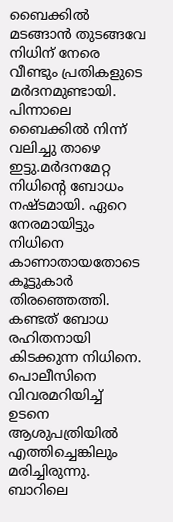ബൈക്കിൽ മടങ്ങാൻ തുടങ്ങവേ നിധിന് നേരെ വീണ്ടും പ്രതികളുടെ മർദനമുണ്ടായി. പിന്നാലെ ബൈക്കിൽ നിന്ന് വലിച്ചു താഴെ ഇട്ടു.മർദനമേറ്റ നിധിന്റെ ബോധം നഷ്ടമായി. ഏറെ നേരമായിട്ടും നിധിനെ കാണാതായതോടെ കൂട്ടുകാർ തിരഞ്ഞെത്തി. കണ്ടത് ബോധ രഹിതനായി കിടക്കുന്ന നിധിനെ. പൊലീസിനെ വിവരമറിയിച്ച് ഉടനെ ആശുപത്രിയിൽ എത്തിച്ചെങ്കിലും മരിച്ചിരുന്നു. ബാറിലെ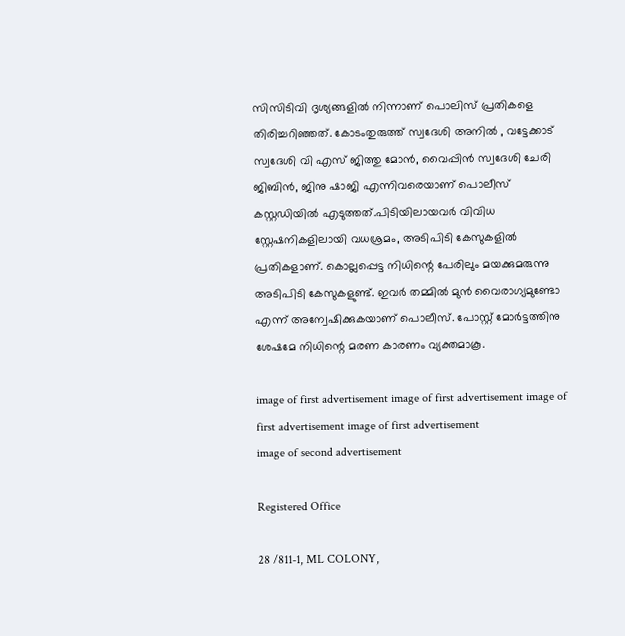സിസിടിവി ദൃശ്യങ്ങളിൽ നിന്നാണ് പൊലിസ് പ്രതികളെ തിരിച്ചറിഞ്ഞത്. കോടംതുരുത്ത് സ്വദേശി അനിൽ , വട്ടേക്കാട് സ്വദേശി വി എസ് ജിത്തു മോൻ, വൈപ്പിൻ സ്വദേശി ചേരി ജിബിൻ, ജിനു ഷാജി എന്നിവരെയാണ് പൊലീസ് കസ്റ്റഡിയിൽ എടുത്തത്.പിടിയിലായവർ വിവിധ സ്റ്റേഷനികളിലായി വധശ്രമം, അടിപിടി കേസുകളിൽ പ്രതികളാണ്. കൊല്ലപ്പെട്ട നിധിന്റെ പേരിലും മയക്കുമരുന്നു അടിപിടി കേസുകളുണ്ട്. ഇവർ തമ്മിൽ മുൻ വൈരാഗ്യമുണ്ടോ എന്ന് അന്വേഷിക്കുകയാണ് പൊലീസ്. പോസ്റ്റ്‌ മോർട്ടത്തിനു ശേഷമേ നിധിന്റെ മരണ കാരണം വ്യക്തമാകൂ.

image of first advertisement image of first advertisement image of first advertisement image of first advertisement
image of second advertisement

Registered Office

28 /811-1, ML COLONY,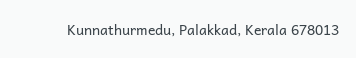Kunnathurmedu, Palakkad, Kerala 678013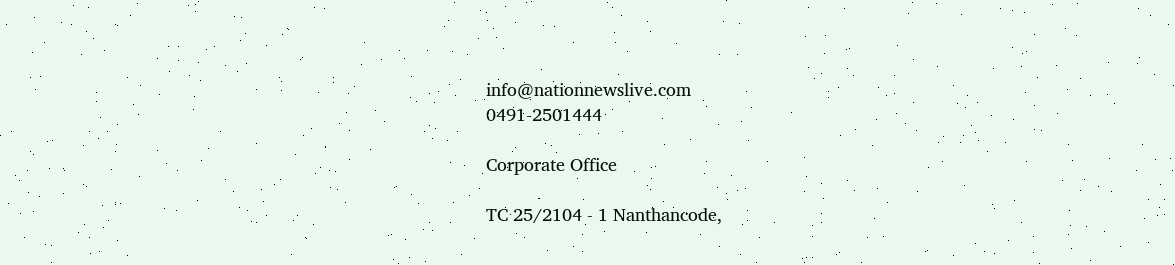info@nationnewslive.com
0491-2501444

Corporate Office

TC 25/2104 - 1 Nanthancode,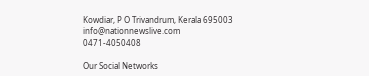Kowdiar, P O Trivandrum, Kerala 695003
info@nationnewslive.com
0471-4050408

Our Social Networks